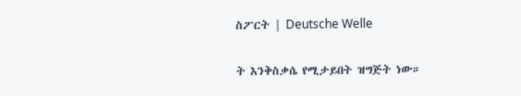ስፖርት | Deutsche Welle

ት እንቅስቃሴ የሚታይበት ዝግጅት ነው።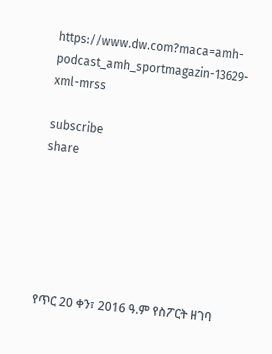https://www.dw.com?maca=amh-podcast_amh_sportmagazin-13629-xml-mrss

subscribe
share






የጥር 20 ቀን፣ 2016 ዓ.ም የስፖርት ዘገባ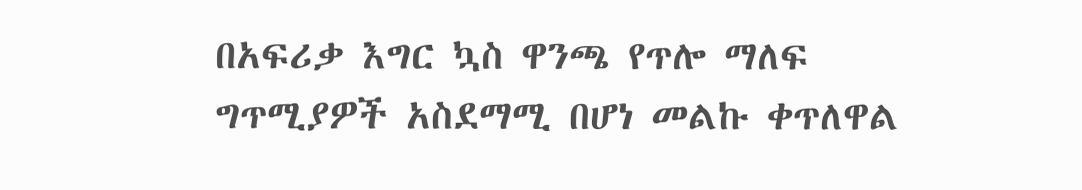በአፍሪቃ እግር ኳስ ዋንጫ የጥሎ ማለፍ ግጥሚያዎች አስደማሚ በሆነ መልኩ ቀጥለዋል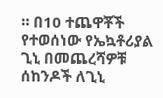። በ10 ተጨዋቾች የተወሰነው የኤኳቶሪያል ጊኒ በመጨረሻዎቹ ሰከንዶች ለጊኒ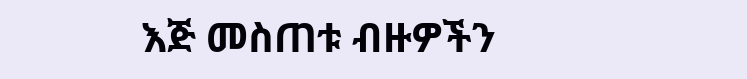እጅ መስጠቱ ብዙዎችን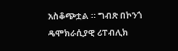አስቆጭቷል ። ግብጽ በኮንጎ ዴሞክራሲያዊ ሪፐብሊክ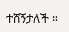ተሸኝታለች ።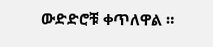ውድድሮቹ ቀጥለዋል ።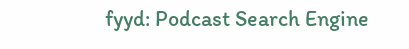fyyd: Podcast Search Engine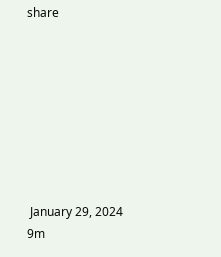share








 January 29, 2024  9m